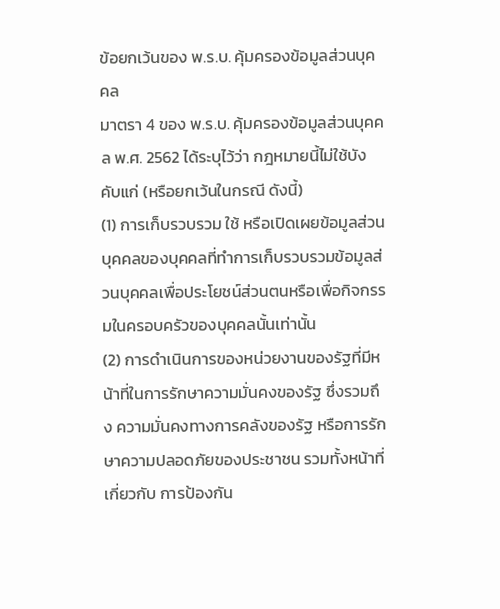ข้อยกเว้นของ พ.ร.บ. คุ้มครองข้อมูลส่วนบุคคล
มาตรา 4 ของ พ.ร.บ. คุ้มครองข้อมูลส่วนบุคคล พ.ศ. 2562 ได้ระบุไว้ว่า กฎหมายนี้ไม่ใช้บังคับแก่ (หรือยกเว้นในกรณี ดังนี้)
(1) การเก็บรวบรวม ใช้ หรือเปิดเผยข้อมูลส่วนบุคคลของบุคคลที่ทำการเก็บรวบรวมข้อมูลส่วนบุคคลเพื่อประโยชน์ส่วนตนหรือเพื่อกิจกรรมในครอบครัวของบุคคลนั้นเท่านั้น
(2) การดำเนินการของหน่วยงานของรัฐที่มีหน้าที่ในการรักษาความมั่นคงของรัฐ ซึ่งรวมถึง ความมั่นคงทางการคลังของรัฐ หรือการรักษาความปลอดภัยของประชาชน รวมทั้งหน้าที่เกี่ยวกับ การป้องกัน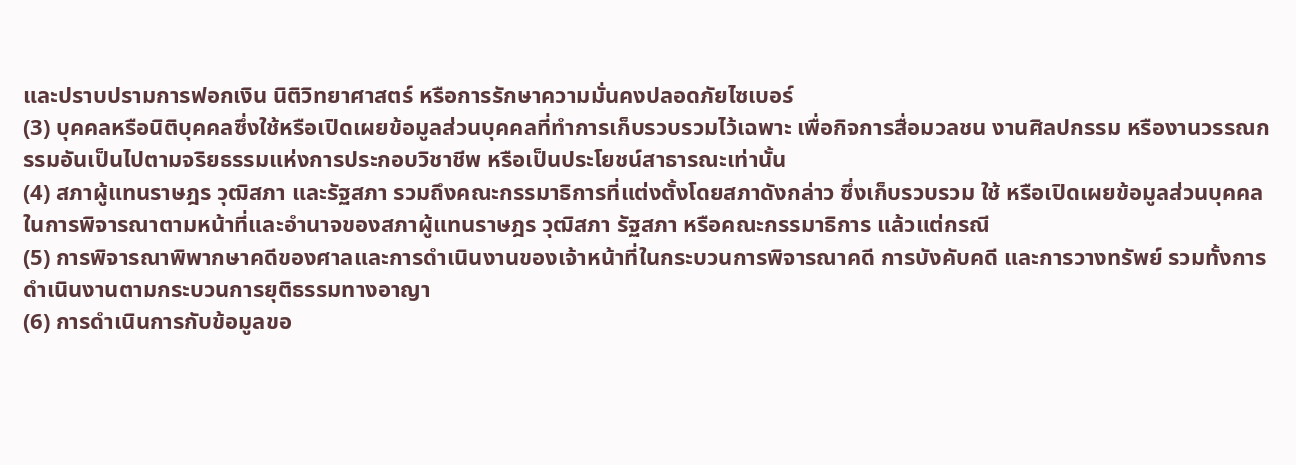และปราบปรามการฟอกเงิน นิติวิทยาศาสตร์ หรือการรักษาความมั่นคงปลอดภัยไซเบอร์
(3) บุคคลหรือนิติบุคคลซึ่งใช้หรือเปิดเผยข้อมูลส่วนบุคคลที่ทำการเก็บรวบรวมไว้เฉพาะ เพื่อกิจการสื่อมวลชน งานศิลปกรรม หรืองานวรรณกรรมอันเป็นไปตามจริยธรรมแห่งการประกอบวิชาชีพ หรือเป็นประโยชน์สาธารณะเท่านั้น
(4) สภาผู้แทนราษฎร วุฒิสภา และรัฐสภา รวมถึงคณะกรรมาธิการที่แต่งตั้งโดยสภาดังกล่าว ซึ่งเก็บรวบรวม ใช้ หรือเปิดเผยข้อมูลส่วนบุคคลในการพิจารณาตามหน้าที่และอำนาจของสภาผู้แทนราษฎร วุฒิสภา รัฐสภา หรือคณะกรรมาธิการ แล้วแต่กรณี
(5) การพิจารณาพิพากษาคดีของศาลและการดำเนินงานของเจ้าหน้าที่ในกระบวนการพิจารณาคดี การบังคับคดี และการวางทรัพย์ รวมทั้งการดำเนินงานตามกระบวนการยุติธรรมทางอาญา
(6) การดำเนินการกับข้อมูลขอ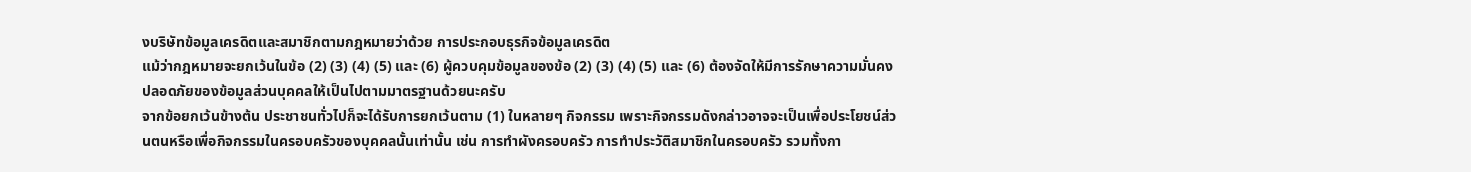งบริษัทข้อมูลเครดิตและสมาชิกตามกฎหมายว่าด้วย การประกอบธุรกิจข้อมูลเครดิต
แม้ว่ากฎหมายจะยกเว้นในข้อ (2) (3) (4) (5) และ (6) ผู้ควบคุมข้อมูลของข้อ (2) (3) (4) (5) และ (6) ต้องจัดให้มีการรักษาความมั่นคงปลอดภัยของข้อมูลส่วนบุคคลให้เป็นไปตามมาตรฐานด้วยนะครับ
จากข้อยกเว้นข้างต้น ประชาชนทั่วไปก็จะได้รับการยกเว้นตาม (1) ในหลายๆ กิจกรรม เพราะกิจกรรมดังกล่าวอาจจะเป็นเพื่อประโยชน์ส่วนตนหรือเพื่อกิจกรรมในครอบครัวของบุคคลนั้นเท่านั้น เช่น การทำผังครอบครัว การทำประวัติสมาชิกในครอบครัว รวมทั้งกา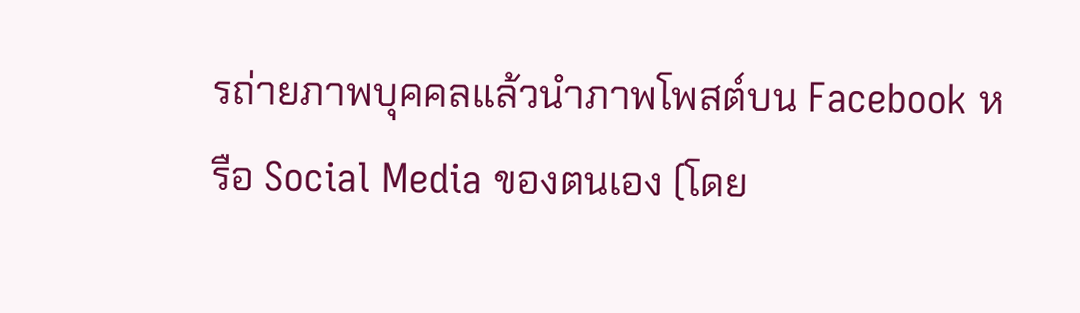รถ่ายภาพบุคคลแล้วนำภาพโพสต์บน Facebook หรือ Social Media ของตนเอง (โดย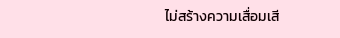ไม่สร้างความเสื่อมเสี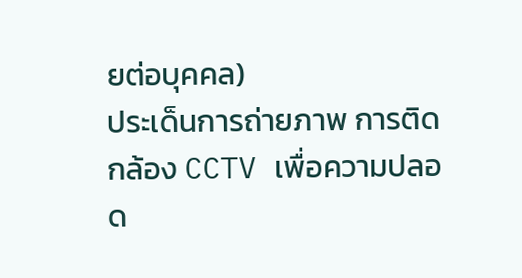ยต่อบุคคล)
ประเด็นการถ่ายภาพ การติดกล้อง CCTV เพื่อความปลอด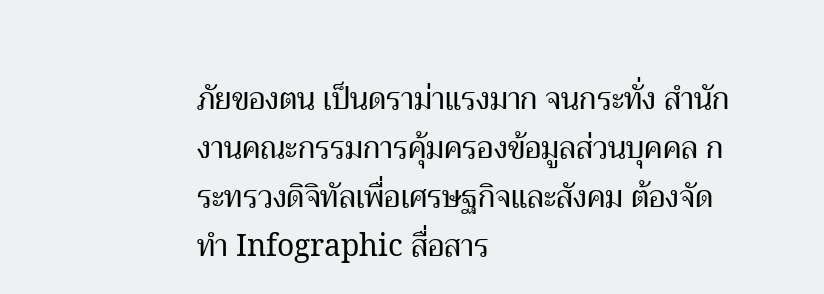ภัยของตน เป็นดราม่าแรงมาก จนกระทั่ง สำนักงานคณะกรรมการคุ้มครองข้อมูลส่วนบุคคล กระทรวงดิจิทัลเพื่อเศรษฐกิจและสังคม ต้องจัดทำ Infographic สื่อสาร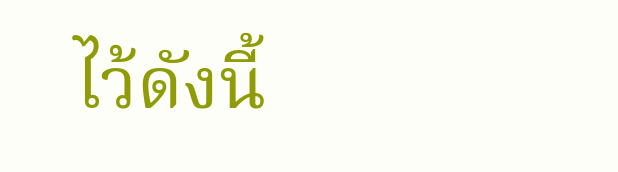ไว้ดังนี้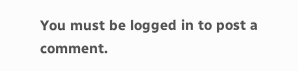You must be logged in to post a comment.